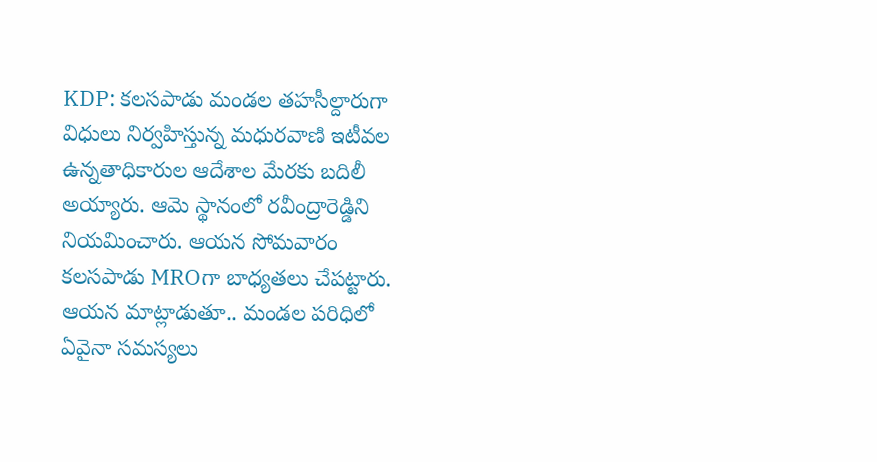KDP: కలసపాడు మండల తహసీల్దారుగా విధులు నిర్వహిస్తున్న మధురవాణి ఇటీవల ఉన్నతాధికారుల ఆదేశాల మేరకు బదిలీ అయ్యారు. ఆమె స్థానంలో రవీంద్రారెడ్డిని నియమించారు. ఆయన సోమవారం కలసపాడు MROగా బాధ్యతలు చేపట్టారు. ఆయన మాట్లాడుతూ.. మండల పరిధిలో ఏవైనా సమస్యలు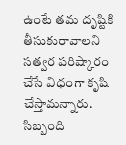ఉంటే తమ దృష్టికి తీసుకురావాలని సత్వర పరిష్కారం చేసే విధంగా కృషి చేస్తామన్నారు. సిబ్బంది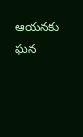ఆయనకు ఘన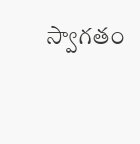స్వాగతం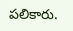పలికారు.